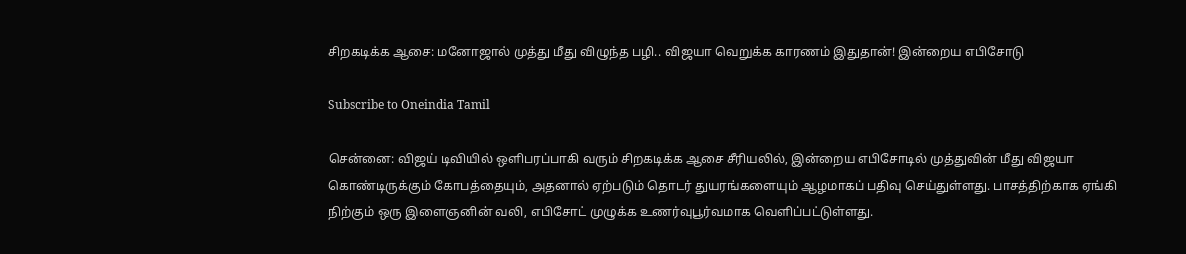சிறகடிக்க ஆசை: மனோஜால் முத்து மீது விழுந்த பழி.. விஜயா வெறுக்க காரணம் இதுதான்! இன்றைய எபிசோடு

Subscribe to Oneindia Tamil

சென்னை: விஜய் டிவியில் ஒளிபரப்பாகி வரும் சிறகடிக்க ஆசை சீரியலில், இன்றைய எபிசோடில் முத்துவின் மீது விஜயா கொண்டிருக்கும் கோபத்தையும், அதனால் ஏற்படும் தொடர் துயரங்களையும் ஆழமாகப் பதிவு செய்துள்ளது. பாசத்திற்காக ஏங்கி நிற்கும் ஒரு இளைஞனின் வலி, எபிசோட் முழுக்க உணர்வுபூர்வமாக வெளிப்பட்டுள்ளது.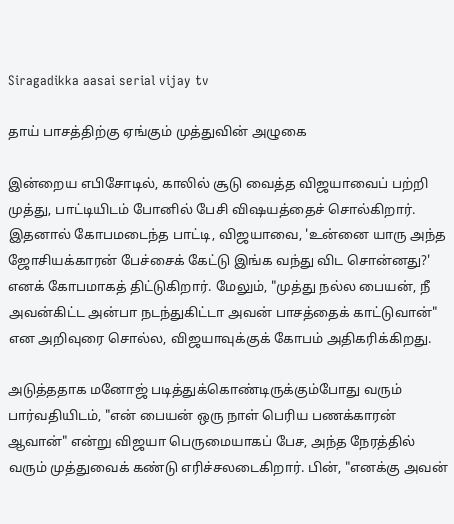Siragadikka aasai serial vijay tv

தாய் பாசத்திற்கு ஏங்கும் முத்துவின் அழுகை

இன்றைய எபிசோடில், காலில் சூடு வைத்த விஜயாவைப் பற்றி முத்து, பாட்டியிடம் போனில் பேசி விஷயத்தைச் சொல்கிறார். இதனால் கோபமடைந்த பாட்டி, விஜயாவை, 'உன்னை யாரு அந்த ஜோசியக்காரன் பேச்சைக் கேட்டு இங்க வந்து விட சொன்னது?' எனக் கோபமாகத் திட்டுகிறார். மேலும், "முத்து நல்ல பையன், நீ அவன்கிட்ட அன்பா நடந்துகிட்டா அவன் பாசத்தைக் காட்டுவான்" என அறிவுரை சொல்ல, விஜயாவுக்குக் கோபம் அதிகரிக்கிறது.

அடுத்ததாக மனோஜ் படித்துக்கொண்டிருக்கும்போது வரும் பார்வதியிடம், "என் பையன் ஒரு நாள் பெரிய பணக்காரன் ஆவான்" என்று விஜயா பெருமையாகப் பேச, அந்த நேரத்தில் வரும் முத்துவைக் கண்டு எரிச்சலடைகிறார். பின், "எனக்கு அவன்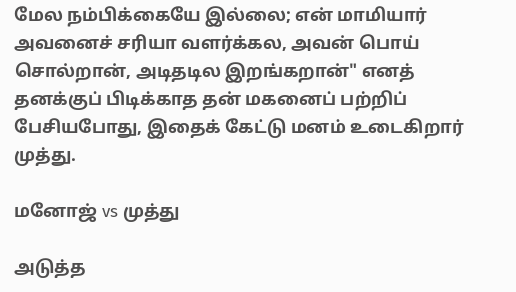மேல நம்பிக்கையே இல்லை; என் மாமியார் அவனைச் சரியா வளர்க்கல, அவன் பொய் சொல்றான், அடிதடில இறங்கறான்" எனத் தனக்குப் பிடிக்காத தன் மகனைப் பற்றிப் பேசியபோது, இதைக் கேட்டு மனம் உடைகிறார் முத்து.

மனோஜ் vs முத்து

அடுத்த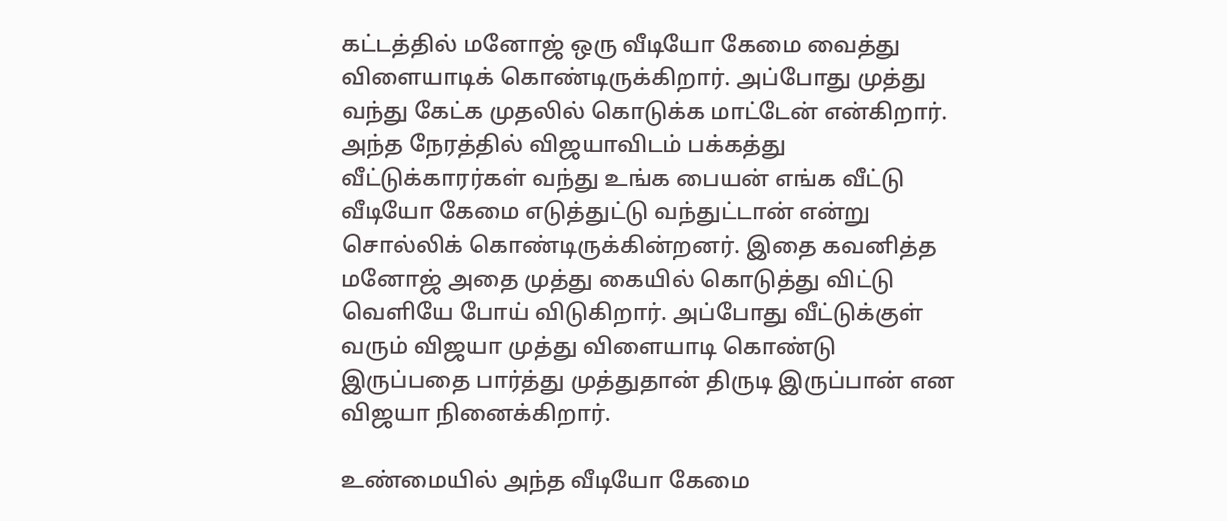கட்டத்தில் மனோஜ் ஒரு வீடியோ கேமை வைத்து விளையாடிக் கொண்டிருக்கிறார். அப்போது முத்து வந்து கேட்க முதலில் கொடுக்க மாட்டேன் என்கிறார். அந்த நேரத்தில் விஜயாவிடம் பக்கத்து வீட்டுக்காரர்கள் வந்து உங்க பையன் எங்க வீட்டு வீடியோ கேமை எடுத்துட்டு வந்துட்டான் என்று சொல்லிக் கொண்டிருக்கின்றனர். இதை கவனித்த மனோஜ் அதை முத்து கையில் கொடுத்து விட்டு வெளியே போய் விடுகிறார். அப்போது வீட்டுக்குள் வரும் விஜயா முத்து விளையாடி கொண்டு இருப்பதை பார்த்து முத்துதான் திருடி இருப்பான் என விஜயா நினைக்கிறார்.

உண்மையில் அந்த வீடியோ கேமை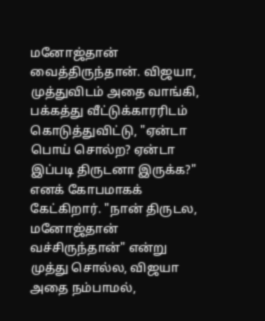மனோஜ்தான் வைத்திருந்தான். விஜயா, முத்துவிடம் அதை வாங்கி, பக்கத்து வீட்டுக்காரரிடம் கொடுத்துவிட்டு, "ஏன்டா பொய் சொல்ற? ஏன்டா இப்படி திருடனா இருக்க?" எனக் கோபமாகக் கேட்கிறார். "நான் திருடல, மனோஜ்தான் வச்சிருந்தான்" என்று முத்து சொல்ல, விஜயா அதை நம்பாமல்,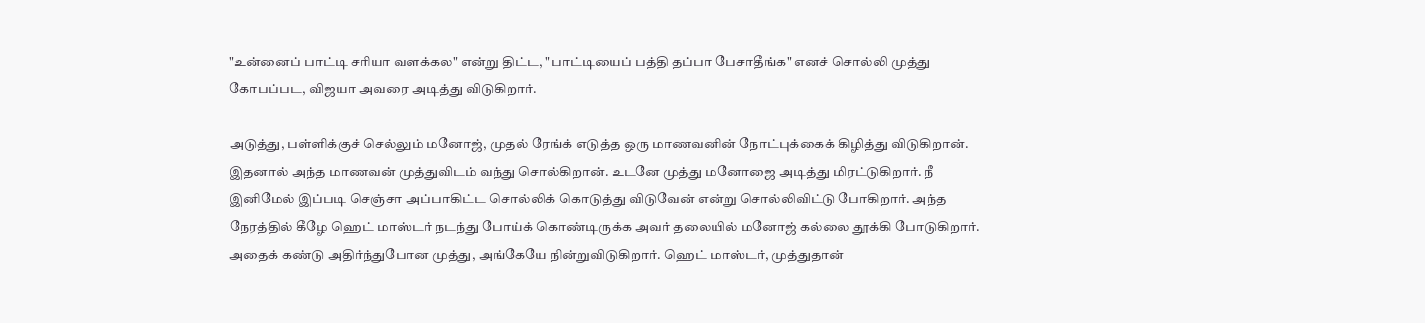"உன்னைப் பாட்டி சரியா வளக்கல" என்று திட்ட, "பாட்டியைப் பத்தி தப்பா பேசாதீங்க" எனச் சொல்லி முத்து கோபப்பட, விஜயா அவரை அடித்து விடுகிறார்.

அடுத்து, பள்ளிக்குச் செல்லும் மனோஜ், முதல் ரேங்க் எடுத்த ஒரு மாணவனின் நோட்புக்கைக் கிழித்து விடுகிறான். இதனால் அந்த மாணவன் முத்துவிடம் வந்து சொல்கிறான். உடனே முத்து மனோஜை அடித்து மிரட்டுகிறார். நீ இனிமேல் இப்படி செஞ்சா அப்பாகிட்ட சொல்லிக் கொடுத்து விடுவேன் என்று சொல்லிவிட்டு போகிறார். அந்த நேரத்தில் கீழே ஹெட் மாஸ்டர் நடந்து போய்க் கொண்டிருக்க அவர் தலையில் மனோஜ் கல்லை தூக்கி போடுகிறார். அதைக் கண்டு அதிர்ந்துபோன முத்து, அங்கேயே நின்றுவிடுகிறார். ஹெட் மாஸ்டர், முத்துதான்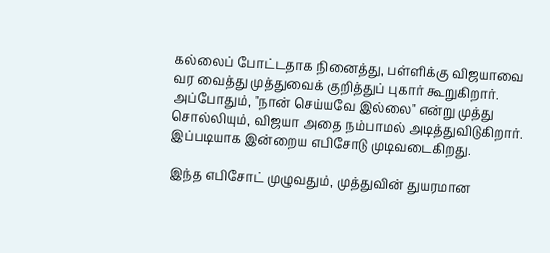கல்லைப் போட்டதாக நினைத்து, பள்ளிக்கு விஜயாவை வர வைத்து முத்துவைக் குறித்துப் புகார் கூறுகிறார். அப்போதும், "நான் செய்யவே இல்லை" என்று முத்து சொல்லியும், விஜயா அதை நம்பாமல் அடித்துவிடுகிறார். இப்படியாக இன்றைய எபிசோடு முடிவடைகிறது.

இந்த எபிசோட் முழுவதும், முத்துவின் துயரமான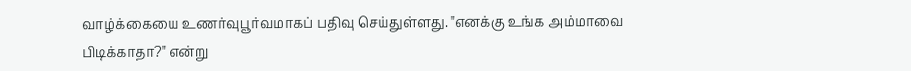வாழ்க்கையை உணர்வுபூர்வமாகப் பதிவு செய்துள்ளது. "எனக்கு உங்க அம்மாவை பிடிக்காதா?" என்று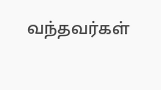வந்தவர்கள்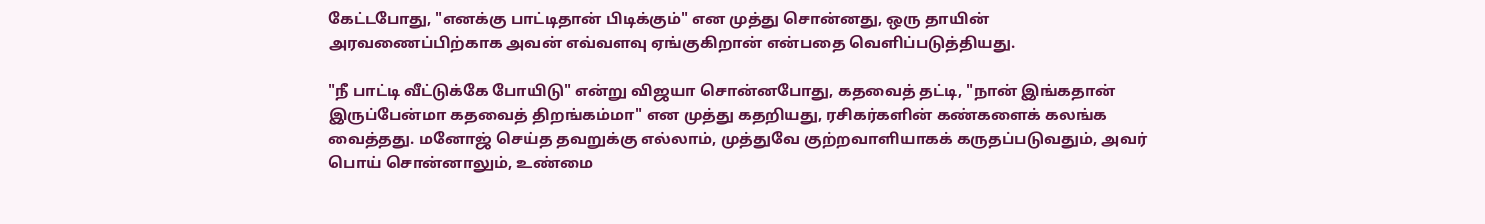கேட்டபோது, "எனக்கு பாட்டிதான் பிடிக்கும்" என முத்து சொன்னது, ஒரு தாயின் அரவணைப்பிற்காக அவன் எவ்வளவு ஏங்குகிறான் என்பதை வெளிப்படுத்தியது.

"நீ பாட்டி வீட்டுக்கே போயிடு" என்று விஜயா சொன்னபோது, கதவைத் தட்டி, "நான் இங்கதான் இருப்பேன்மா கதவைத் திறங்கம்மா" என முத்து கதறியது, ரசிகர்களின் கண்களைக் கலங்க வைத்தது. மனோஜ் செய்த தவறுக்கு எல்லாம், முத்துவே குற்றவாளியாகக் கருதப்படுவதும், அவர் பொய் சொன்னாலும், உண்மை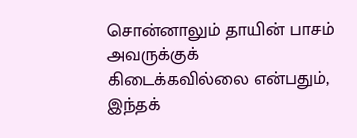சொன்னாலும் தாயின் பாசம் அவருக்குக் கிடைக்கவில்லை என்பதும், இந்தக்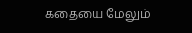கதையை மேலும்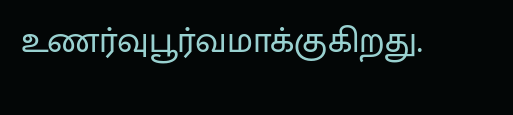உணர்வுபூர்வமாக்குகிறது.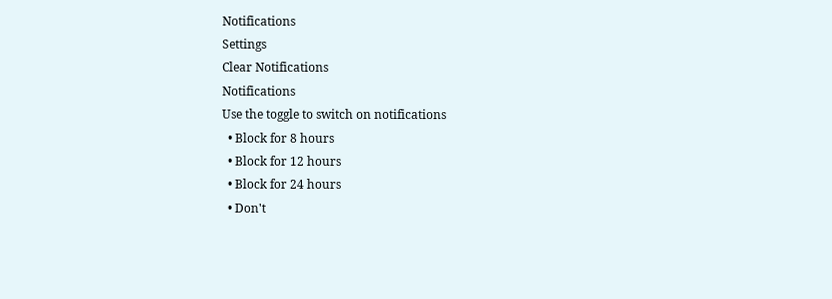Notifications
Settings
Clear Notifications
Notifications
Use the toggle to switch on notifications
  • Block for 8 hours
  • Block for 12 hours
  • Block for 24 hours
  • Don't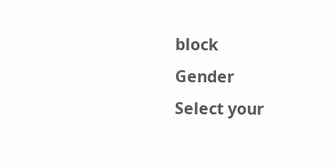block
Gender
Select your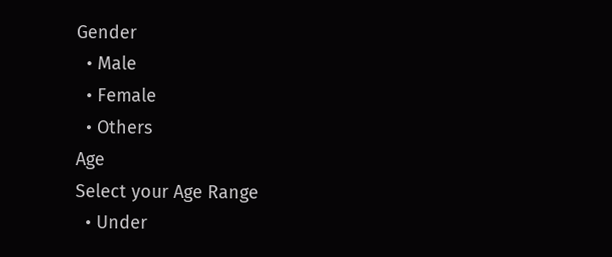Gender
  • Male
  • Female
  • Others
Age
Select your Age Range
  • Under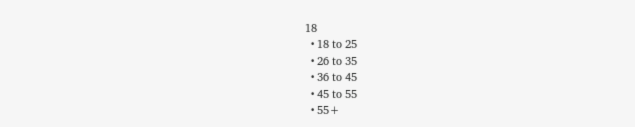18
  • 18 to 25
  • 26 to 35
  • 36 to 45
  • 45 to 55
  • 55+